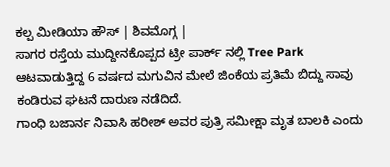ಕಲ್ಪ ಮೀಡಿಯಾ ಹೌಸ್ | ಶಿವಮೊಗ್ಗ |
ಸಾಗರ ರಸ್ತೆಯ ಮುದ್ದೀನಕೊಪ್ಪದ ಟ್ರೀ ಪಾರ್ಕ್ ನಲ್ಲಿ Tree Park ಆಟವಾಡುತ್ತಿದ್ದ 6 ವರ್ಷದ ಮಗುವಿನ ಮೇಲೆ ಜಿಂಕೆಯ ಪ್ರತಿಮೆ ಬಿದ್ದು ಸಾವು ಕಂಡಿರುವ ಘಟನೆ ದಾರುಣ ನಡೆದಿದೆ.
ಗಾಂಧಿ ಬಜಾರ್ನ ನಿವಾಸಿ ಹರೀಶ್ ಅವರ ಪುತ್ರಿ ಸಮೀಕ್ಷಾ ಮೃತ ಬಾಲಕಿ ಎಂದು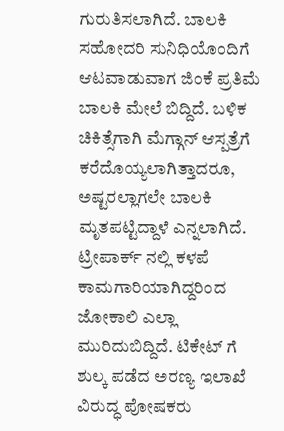ಗುರುತಿಸಲಾಗಿದೆ. ಬಾಲಕಿ ಸಹೋದರಿ ಸುನಿಧಿಯೊಂದಿಗೆ ಆಟವಾಡುವಾಗ ಜಿಂಕೆ ಪ್ರತಿಮೆ ಬಾಲಕಿ ಮೇಲೆ ಬಿದ್ದಿದೆ. ಬಳಿಕ ಚಿಕಿತ್ಸೆಗಾಗಿ ಮೆಗ್ಗಾನ್ ಆಸ್ಪತ್ರೆಗೆ ಕರೆದೊಯ್ಯಲಾಗಿತ್ತಾದರೂ, ಅಷ್ಟರಲ್ಲಾಗಲೇ ಬಾಲಕಿ ಮೃತಪಟ್ಟಿದ್ದಾಳೆ ಎನ್ನಲಾಗಿದೆ.
ಟ್ರೀಪಾರ್ಕ್ ನಲ್ಲಿ ಕಳಪೆ ಕಾಮಗಾರಿಯಾಗಿದ್ದರಿಂದ ಜೋಕಾಲಿ ಎಲ್ಲಾ ಮುರಿದುಬಿದ್ದಿದೆ. ಟಿಕೇಟ್ ಗೆ ಶುಲ್ಕ ಪಡೆದ ಅರಣ್ಯ ಇಲಾಖೆ ವಿರುದ್ಧ ಪೋಷಕರು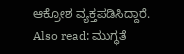ಆಕ್ರೋಶ ವ್ಯಕ್ತಪಡಿಸಿದ್ದಾರೆ.
Also read: ಮುಗ್ಧತೆ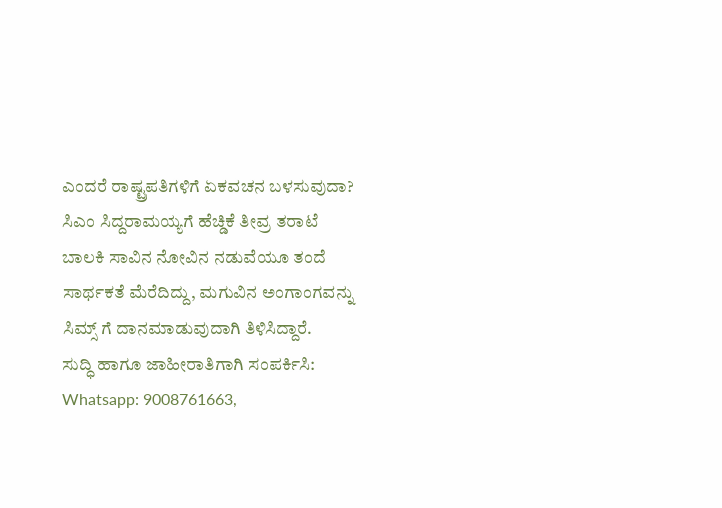ಎಂದರೆ ರಾಷ್ಟ್ರಪತಿಗಳಿಗೆ ಏಕವಚನ ಬಳಸುವುದಾ? ಸಿಎಂ ಸಿದ್ದರಾಮಯ್ಯಗೆ ಹೆಚ್ಡಿಕೆ ತೀವ್ರ ತರಾಟೆ
ಬಾಲಕಿ ಸಾವಿನ ನೋವಿನ ನಡುವೆಯೂ ತಂದೆ ಸಾರ್ಥಕತೆ ಮೆರೆದಿದ್ದು, ಮಗುವಿನ ಅಂಗಾಂಗವನ್ನು ಸಿಮ್ಸ್ ಗೆ ದಾನಮಾಡುವುದಾಗಿ ತಿಳಿಸಿದ್ದಾರೆ.
ಸುದ್ಧಿ ಹಾಗೂ ಜಾಹೀರಾತಿಗಾಗಿ ಸಂಪರ್ಕಿಸಿ: Whatsapp: 9008761663,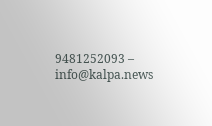9481252093 – info@kalpa.news